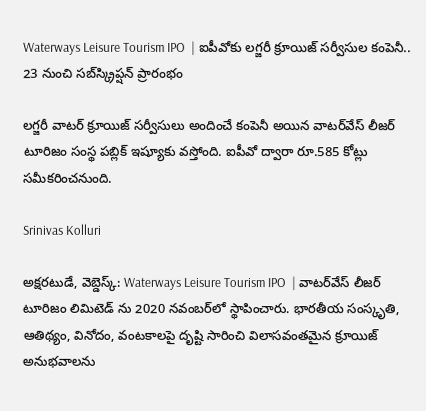Waterways Leisure Tourism IPO  | ఐపీవోకు లగ్జరీ క్రూయిజ్ సర్వీసుల కంపెనీ.. 23 నుంచి సబ్‌స్క్రిప్షన్ ప్రారంభం

లగ్జరీ వాటర్ క్రూయిజ్ సర్వీసులు అందించే కంపెనీ అయిన వాటర్‌వేస్ లీజర్ టూరిజం సంస్థ పబ్లిక్ ఇష్యూకు వస్తోంది. ఐపీవో ద్వారా రూ.585 కోట్లు సమీకరించనుంది.

Srinivas Kolluri

అక్షరటుడే, వెబ్డెస్క్: Waterways Leisure Tourism IPO  | వాటర్‌వేస్ లీజర్ టూరిజం లిమిటెడ్ ను 2020 నవంబర్‌లో స్థాపించారు. భారతీయ సంస్కృతి, ఆతిథ్యం, వినోదం, వంటకాలపై దృష్టి సారించి విలాసవంతమైన క్రూయిజ్ అనుభవాలను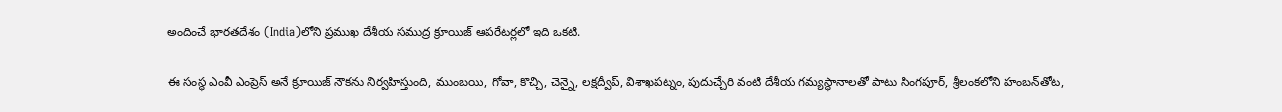అందించే భారతదేశం (India)లోని ప్రముఖ దేశీయ సముద్ర క్రూయిజ్ ఆపరేటర్లలో ఇది ఒకటి.

ఈ సంస్థ ఎంవీ ఎంప్రెస్ అనే క్రూయిజ్ నౌకను నిర్వహిస్తుంది, ముంబయి, గోవా, కొచ్చి, చెన్నై, లక్షద్వీప్, విశాఖపట్నం, పుదుచ్చేరి వంటి దేశీయ గమ్యస్థానాలతో పాటు సింగపూర్, శ్రీలంకలోని హంబన్‌తోట,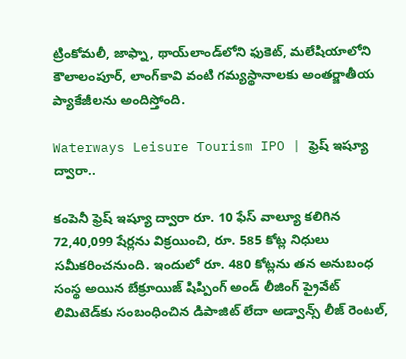ట్రింకోమలీ, జాఫ్నా, థాయ్‌లాండ్‌లోని ఫుకెట్, మలేషియాలోని కౌలాలంపూర్, లాంగ్‌కావి వంటి గమ్యస్థానాలకు అంతర్జాతీయ ప్యాకేజీలను అందిస్తోంది.

Waterways Leisure Tourism IPO | ఫ్రెష్ ఇష్యూ ద్వారా..

కంపెనీ ఫ్రెష్ ఇష్యూ ద్వారా రూ. 10 ఫేస్ వాల్యూ కలిగిన 72,40,099 షేర్లను విక్రయించి, రూ. 585 కోట్ల నిధులు సమీకరించనుంది. ఇందులో రూ. 480 కోట్లను తన అనుబంధ సంస్థ అయిన బేక్రూయిజ్ షిప్పింగ్ అండ్ లీజింగ్ ప్రైవేట్ లిమిటెడ్‌కు సంబంధించిన డిపాజిట్ లేదా అడ్వాన్స్ లీజ్ రెంటల్,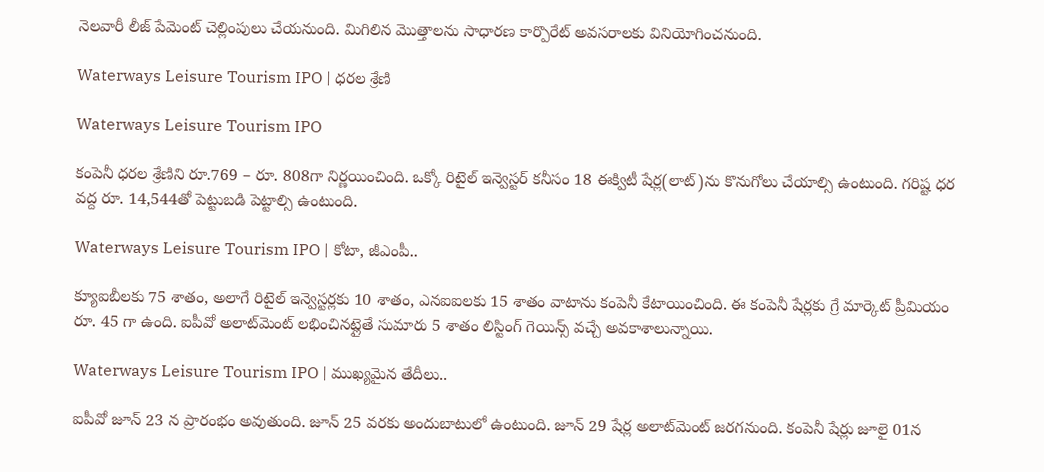నెలవారీ లీజ్ పేమెంట్ చెల్లింపులు చేయనుంది. మిగిలిన మొత్తాలను సాధారణ కార్పొరేట్ అవసరాలకు వినియోగించనుంది.

Waterways Leisure Tourism IPO | ధరల శ్రేణి

Waterways Leisure Tourism IPO

కంపెనీ ధరల శ్రేణిని రూ.769 – రూ. 808గా నిర్ణయించింది. ఒక్కో రిటైల్ ఇన్వెస్టర్ కనీసం 18 ఈక్విటీ షేర్ల(లాట్)ను కొనుగోలు చేయాల్సి ఉంటుంది. గరిష్ట ధర వద్ద రూ. 14,544తో పెట్టుబడి పెట్టాల్సి ఉంటుంది.

Waterways Leisure Tourism IPO | కోటా, జీఎంపీ..

క్యూఐబీలకు 75 శాతం, అలాగే రిటైల్ ఇన్వెస్టర్లకు 10 శాతం, ఎనఐఐలకు 15 శాతం వాటాను కంపెనీ కేటాయించింది. ఈ కంపెనీ షేర్లకు గ్రే మార్కెట్ ప్రీమియం రూ. 45 గా ఉంది. ఐపీవో అలాట్‌మెంట్ లభించినట్లైతే సుమారు 5 శాతం లిస్టింగ్ గెయిన్స్ వచ్చే అవకాశాలున్నాయి.

Waterways Leisure Tourism IPO | ముఖ్యమైన తేదీలు..

ఐపీవో జూన్ 23 న ప్రారంభం అవుతుంది. జూన్ 25 వరకు అందుబాటులో ఉంటుంది. జూన్ 29 షేర్ల అలాట్‌మెంట్ జరగనుంది. కంపెనీ షేర్లు జూలై 01న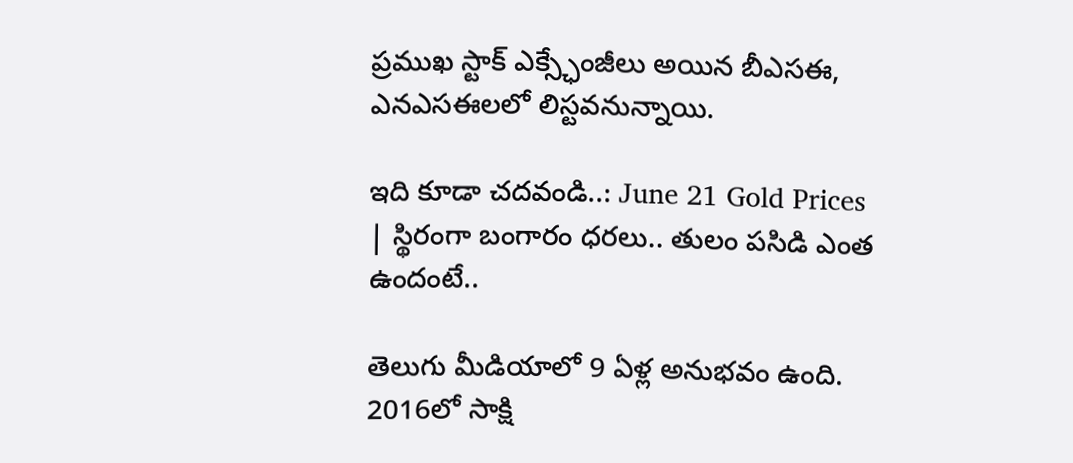ప్రముఖ స్టాక్ ఎక్స్ఛేంజీలు అయిన బీఎసఈ, ఎనఎసఈలలో లిస్టవనున్నాయి.

ఇది కూడా చదవండి..: June 21 Gold Prices | స్థిరంగా బంగారం ధరలు.. తులం పసిడి ఎంత ఉందంటే..

తెలుగు మీడియాలో 9 ఏళ్ల అనుభవం ఉంది. 2016లో సాక్షి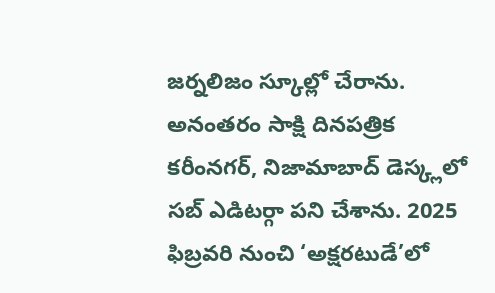జర్నలిజం స్కూల్లో చేరాను. అనంతరం సాక్షి దినపత్రిక కరీంనగర్, నిజామాబాద్ డెస్క్లలో సబ్ ఎడిటర్గా పని చేశాను. 2025 ఫిబ్రవరి నుంచి ‘అక్షరటుడే’లో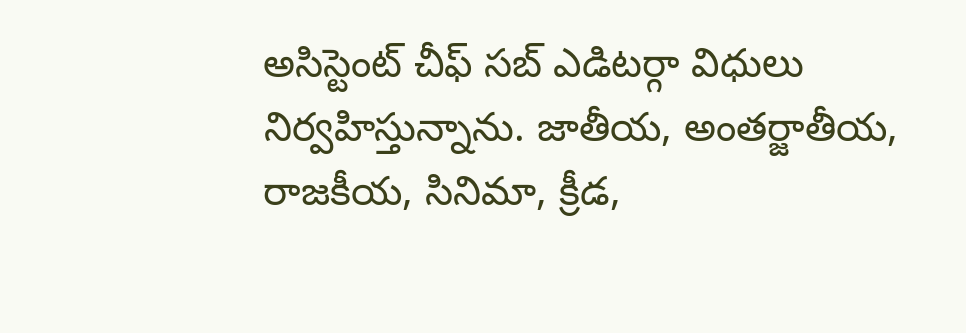అసిస్టెంట్ చీఫ్ సబ్ ఎడిటర్గా విధులు నిర్వహిస్తున్నాను. జాతీయ, అంతర్జాతీయ, రాజకీయ, సినిమా, క్రీడ,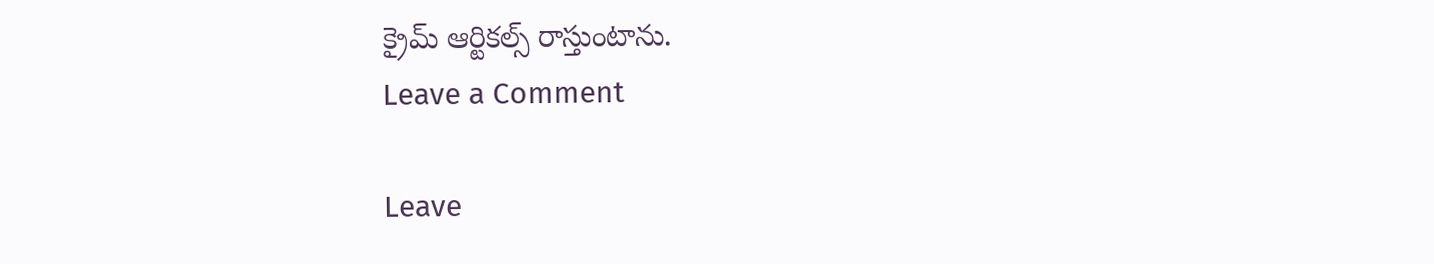క్రైమ్ ఆర్టికల్స్ రాస్తుంటాను.
Leave a Comment

Leave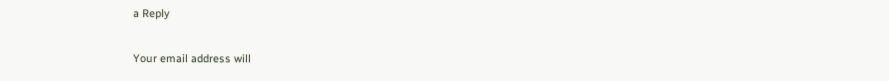a Reply

Your email address will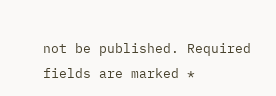not be published. Required fields are marked *